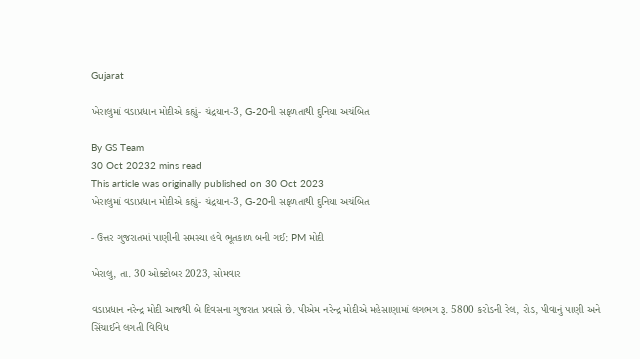Gujarat

ખેરાલુમાં વડાપ્રધાન મોદીએ કહ્યું- ચંદ્રયાન-3, G-20ની સફળતાથી દુનિયા અચંબિત

By GS Team
30 Oct 20232 mins read
This article was originally published on 30 Oct 2023
ખેરાલુમાં વડાપ્રધાન મોદીએ કહ્યું- ચંદ્રયાન-3, G-20ની સફળતાથી દુનિયા અચંબિત

- ઉત્તર ગુજરાતમાં પાણીની સમસ્યા હવે ભૂતકાળ બની ગઈ: PM મોદી

ખેરાલુ, તા. 30 ઓક્ટોબર 2023, સોમવાર

વડાપ્રધાન નરેન્દ્ર મોદી આજથી બે દિવસના ગુજરાત પ્રવાસે છે. પીએમ નરેન્દ્ર મોદીએ મહેસાણામાં લગભગ રૂ. 5800 કરોડની રેલ, રોડ, પીવાનું પાણી અને સિંચાઈને લગતી વિવિધ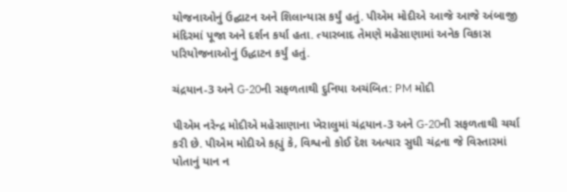યોજનાઓનું ઉદ્ઘાટન અને શિલાન્યાસ કર્યું હતું. પીએમ મોદીએ આજે આજે અંબાજી મંદિરમાં પૂજા અને દર્શન કર્યા હતા. ત્યારબાદ તેમણે મહેસાણામાં અનેક વિકાસ પરિયોજનાઓનું ઉદ્ધાટન કર્યું હતું.

ચંદ્રયાન-3 અને G-20ની સફળતાથી દુનિયા અચંબિત: PM મોદી

પીએમ નરેન્દ્ર મોદીએ મહેસાણાના ખેરાલુમાં ચંદ્રયાન-3 અને G-20ની સફળતાથી ચર્ચા કરી છે. પીએમ મોદીએ કહ્યું કે, વિશ્વનો કોઈ દેશ અત્યાર સુધી ચંદ્રના જે વિસ્તારમાં પોતાનું યાન ન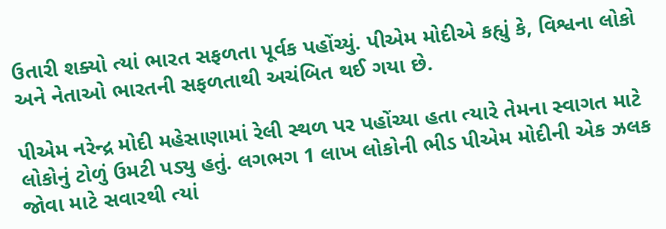ઉતારી શક્યો ત્યાં ભારત સફળતા પૂર્વક પહોંચ્યું. પીએમ મોદીએ કહ્યું કે, વિશ્વના લોકો અને નેતાઓ ભારતની સફળતાથી અચંબિત થઈ ગયા છે.

પીએમ નરેન્દ્ર મોદી મહેસાણામાં રેલી સ્થળ પર પહોંચ્યા હતા ત્યારે તેમના સ્વાગત માટે લોકોનું ટોળું ઉમટી પડ્યુ હતું. લગભગ 1 લાખ લોકોની ભીડ પીએમ મોદીની એક ઝલક જોવા માટે સવારથી ત્યાં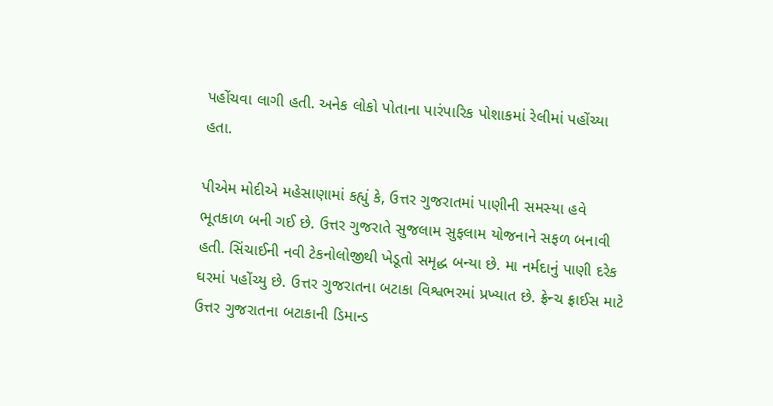પહોંચવા લાગી હતી. અનેક લોકો પોતાના પારંપારિક પોશાકમાં રેલીમાં પહોંચ્યા હતા.

પીએમ મોદીએ મહેસાણામાં કહ્યું કે, ઉત્તર ગુજરાતમાં પાણીની સમસ્યા હવે ભૂતકાળ બની ગઈ છે. ઉત્તર ગુજરાતે સુજલામ સુફલામ યોજનાને સફળ બનાવી હતી. સિંચાઈની નવી ટેકનોલોજીથી ખેડૂતો સમૃદ્ધ બન્યા છે. મા નર્મદાનું પાણી દરેક ઘરમાં પહોંચ્યુ છે. ઉત્તર ગુજરાતના બટાકા વિશ્વભરમાં પ્રખ્યાત છે. ફ્રેન્ચ ફ્રાઈસ માટે ઉત્તર ગુજરાતના બટાકાની ડિમાન્ડ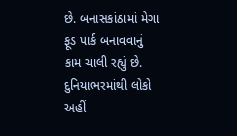છે. બનાસકાંઠામાં મેગા ફૂડ પાર્ક બનાવવાનું કામ ચાલી રહ્યું છે. દુનિયાભરમાંથી લોકો અહીં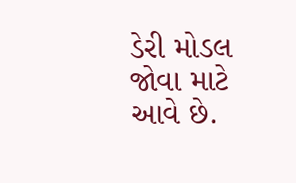ડેરી મોડલ જોવા માટે આવે છે.